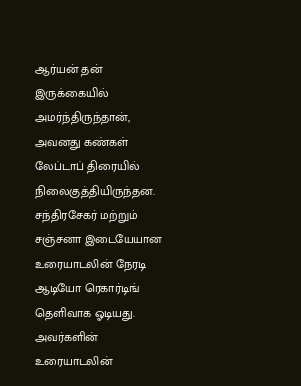ஆர்யன் தன் இருக்கையில் அமர்ந்திருந்தான், அவனது கண்கள் லேப்டாப் திரையில் நிலைகுத்தியிருந்தன. சந்திரசேகர் மற்றும் சஞ்சனா இடையேயான உரையாடலின் நேரடி ஆடியோ ரெகார்டிங் தெளிவாக ஓடியது. அவர்களின் உரையாடலின்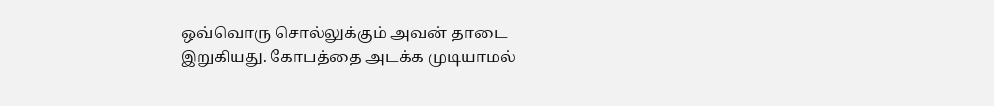ஒவ்வொரு சொல்லுக்கும் அவன் தாடை இறுகியது. கோபத்தை அடக்க முடியாமல்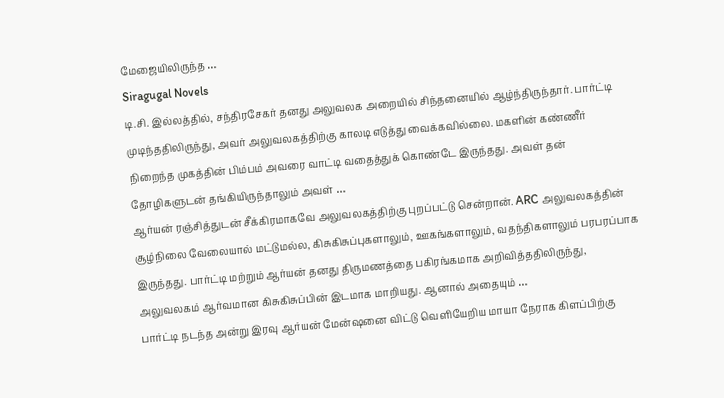மேஜையிலிருந்த …
Siragugal Novels
டி.சி. இல்லத்தில், சந்திரசேகர் தனது அலுவலக அறையில் சிந்தனையில் ஆழ்ந்திருந்தார். பார்ட்டி முடிந்ததிலிருந்து, அவர் அலுவலகத்திற்கு காலடி எடுத்து வைக்கவில்லை. மகளின் கண்ணீர் நிறைந்த முகத்தின் பிம்பம் அவரை வாட்டி வதைத்துக் கொண்டே இருந்தது. அவள் தன் தோழிகளுடன் தங்கியிருந்தாலும் அவள் …
ஆர்யன் ரஞ்சித்துடன் சீக்கிரமாகவே அலுவலகத்திற்கு புறப்பட்டு சென்றான். ARC அலுவலகத்தின் சூழ்நிலை வேலையால் மட்டுமல்ல, கிசுகிசுப்புகளாலும், ஊகங்களாலும், வதந்திகளாலும் பரபரப்பாக இருந்தது. பார்ட்டி மற்றும் ஆர்யன் தனது திருமணத்தை பகிரங்கமாக அறிவித்ததிலிருந்து, அலுவலகம் ஆர்வமான கிசுகிசுப்பின் இடமாக மாறியது. ஆனால் அதையும் …
பார்ட்டி நடந்த அன்று இரவு ஆர்யன் மேன்ஷனை விட்டு வெளியேறிய மாயா நேராக கிளப்பிற்கு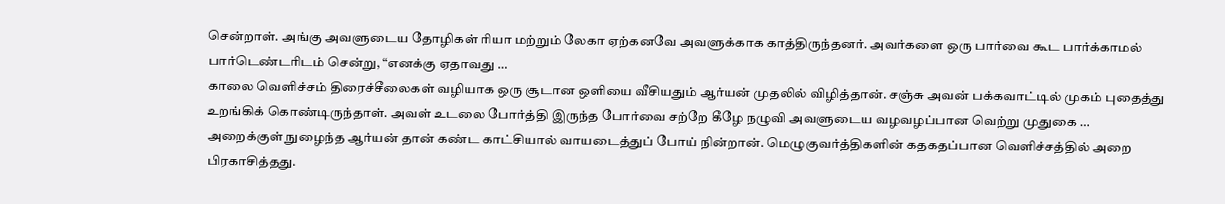சென்றாள். அங்கு அவளுடைய தோழிகள் ரியா மற்றும் லேகா ஏற்கனவே அவளுக்காக காத்திருந்தனர். அவர்களை ஒரு பார்வை கூட பார்க்காமல் பார்டெண்டரிடம் சென்று, “எனக்கு ஏதாவது …
காலை வெளிச்சம் திரைச்சீலைகள் வழியாக ஒரு சூடான ஒளியை வீசியதும் ஆர்யன் முதலில் விழித்தான். சஞ்சு அவன் பக்கவாட்டில் முகம் புதைத்து உறங்கிக் கொண்டிருந்தாள். அவள் உடலை போர்த்தி இருந்த போர்வை சற்றே கீழே நழுவி அவளுடைய வழவழப்பான வெற்று முதுகை …
அறைக்குள் நுழைந்த ஆர்யன் தான் கண்ட காட்சியால் வாயடைத்துப் போய் நின்றான். மெழுகுவர்த்திகளின் கதகதப்பான வெளிச்சத்தில் அறை பிரகாசித்தது.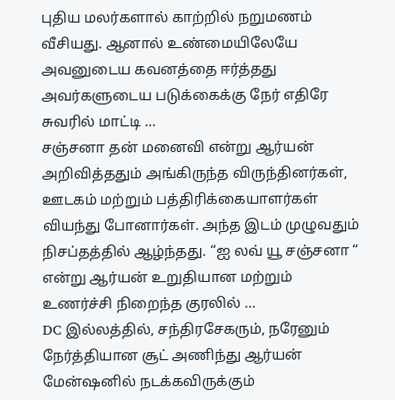புதிய மலர்களால் காற்றில் நறுமணம் வீசியது. ஆனால் உண்மையிலேயே அவனுடைய கவனத்தை ஈர்த்தது அவர்களுடைய படுக்கைக்கு நேர் எதிரே சுவரில் மாட்டி …
சஞ்சனா தன் மனைவி என்று ஆர்யன் அறிவித்ததும் அங்கிருந்த விருந்தினர்கள், ஊடகம் மற்றும் பத்திரிக்கையாளர்கள் வியந்து போனார்கள். அந்த இடம் முழுவதும் நிசப்தத்தில் ஆழ்ந்தது. “ஐ லவ் யூ சஞ்சனா “ என்று ஆர்யன் உறுதியான மற்றும் உணர்ச்சி நிறைந்த குரலில் …
DC இல்லத்தில், சந்திரசேகரும், நரேனும் நேர்த்தியான சூட் அணிந்து ஆர்யன் மேன்ஷனில் நடக்கவிருக்கும்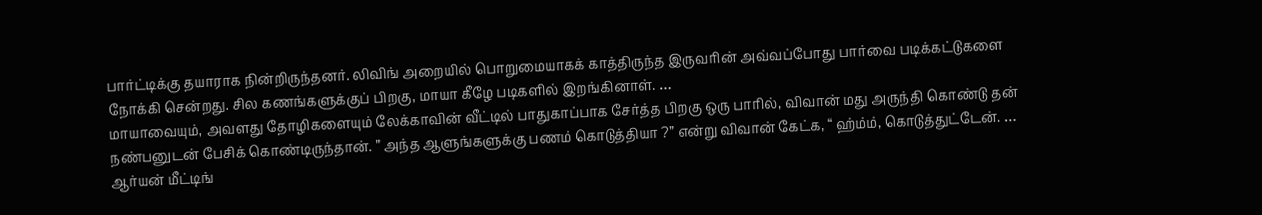பார்ட்டிக்கு தயாராக நின்றிருந்தனர். லிவிங் அறையில் பொறுமையாகக் காத்திருந்த இருவரின் அவ்வப்போது பார்வை படிக்கட்டுகளை நோக்கி சென்றது. சில கணங்களுக்குப் பிறகு, மாயா கீழே படிகளில் இறங்கினாள். …
மாயாவையும், அவளது தோழிகளையும் லேக்காவின் வீட்டில் பாதுகாப்பாக சேர்த்த பிறகு ஒரு பாரில், விவான் மது அருந்தி கொண்டு தன் நண்பனுடன் பேசிக் கொண்டிருந்தான். ” அந்த ஆளுங்களுக்கு பணம் கொடுத்தியா ?” என்று விவான் கேட்க, “ ஹ்ம்ம், கொடுத்துட்டேன். …
ஆர்யன் மீட்டிங்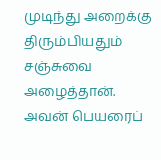முடிந்து அறைக்கு திரும்பியதும் சஞ்சுவை அழைத்தான். அவன் பெயரைப்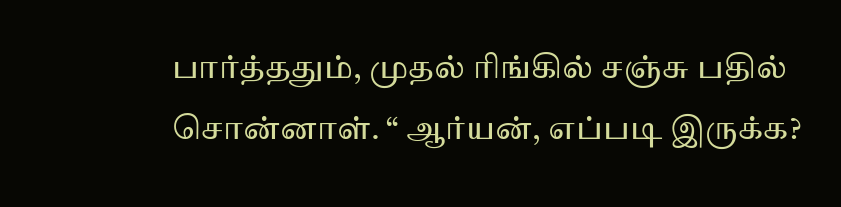பார்த்ததும், முதல் ரிங்கில் சஞ்சு பதில் சொன்னாள். “ ஆர்யன், எப்படி இருக்க?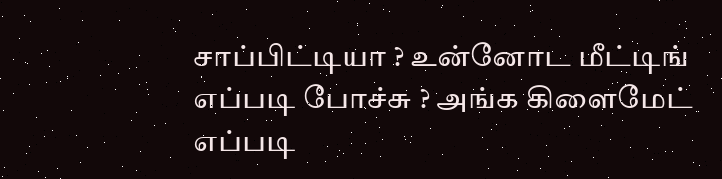சாப்பிட்டியா ? உன்னோட மீட்டிங் எப்படி போச்சு ? அங்க கிளைமேட் எப்படி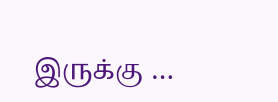இருக்கு …